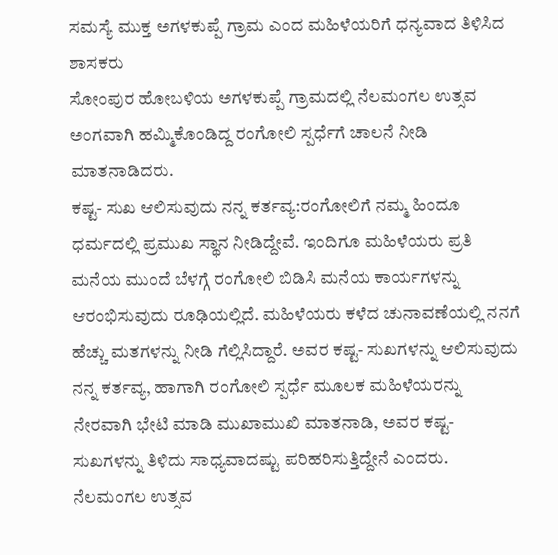ಸಮಸ್ಯೆ ಮುಕ್ತ ಅಗಳಕುಪ್ಪೆ ಗ್ರಾಮ ಎಂದ ಮಹಿಳೆಯರಿಗೆ ಧನ್ಯವಾದ ತಿಳಿಸಿದ ಶಾಸಕರು
ಸೋಂಪುರ ಹೋಬಳಿಯ ಅಗಳಕುಪ್ಪೆ ಗ್ರಾಮದಲ್ಲಿ ನೆಲಮಂಗಲ ಉತ್ಸವ ಅಂಗವಾಗಿ ಹಮ್ಮಿಕೊಂಡಿದ್ದ ರಂಗೋಲಿ ಸ್ಪರ್ಧೆಗೆ ಚಾಲನೆ ನೀಡಿ ಮಾತನಾಡಿದರು.
ಕಷ್ಟ- ಸುಖ ಆಲಿಸುವುದು ನನ್ನ ಕರ್ತವ್ಯ:ರಂಗೋಲಿಗೆ ನಮ್ಮ ಹಿಂದೂ ಧರ್ಮದಲ್ಲಿ ಪ್ರಮುಖ ಸ್ಥಾನ ನೀಡಿದ್ದೇವೆ. ಇಂದಿಗೂ ಮಹಿಳೆಯರು ಪ್ರತಿ ಮನೆಯ ಮುಂದೆ ಬೆಳಗ್ಗೆ ರಂಗೋಲಿ ಬಿಡಿಸಿ ಮನೆಯ ಕಾರ್ಯಗಳನ್ನು ಆರಂಭಿಸುವುದು ರೂಢಿಯಲ್ಲಿದೆ. ಮಹಿಳೆಯರು ಕಳೆದ ಚುನಾವಣೆಯಲ್ಲಿ ನನಗೆ ಹೆಚ್ಚು ಮತಗಳನ್ನು ನೀಡಿ ಗೆಲ್ಲಿಸಿದ್ದಾರೆ. ಅವರ ಕಷ್ಟ- ಸುಖಗಳನ್ನು ಆಲಿಸುವುದು ನನ್ನ ಕರ್ತವ್ಯ, ಹಾಗಾಗಿ ರಂಗೋಲಿ ಸ್ಪರ್ಧೆ ಮೂಲಕ ಮಹಿಳೆಯರನ್ನು ನೇರವಾಗಿ ಭೇಟಿ ಮಾಡಿ ಮುಖಾಮುಖಿ ಮಾತನಾಡಿ, ಅವರ ಕಷ್ಟ- ಸುಖಗಳನ್ನು ತಿಳಿದು ಸಾಧ್ಯವಾದಷ್ಟು ಪರಿಹರಿಸುತ್ತಿದ್ದೇನೆ ಎಂದರು.
ನೆಲಮಂಗಲ ಉತ್ಸವ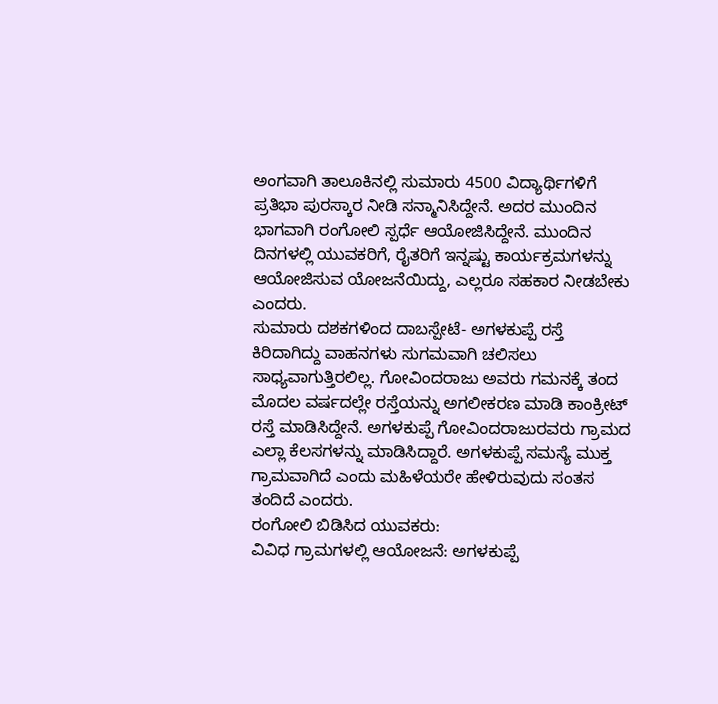ಅಂಗವಾಗಿ ತಾಲೂಕಿನಲ್ಲಿ ಸುಮಾರು 4500 ವಿದ್ಯಾರ್ಥಿಗಳಿಗೆ ಪ್ರತಿಭಾ ಪುರಸ್ಕಾರ ನೀಡಿ ಸನ್ಮಾನಿಸಿದ್ದೇನೆ. ಅದರ ಮುಂದಿನ ಭಾಗವಾಗಿ ರಂಗೋಲಿ ಸ್ಪರ್ಧೆ ಆಯೋಜಿಸಿದ್ದೇನೆ. ಮುಂದಿನ ದಿನಗಳಲ್ಲಿ ಯುವಕರಿಗೆ, ರೈತರಿಗೆ ಇನ್ನಷ್ಟು ಕಾರ್ಯಕ್ರಮಗಳನ್ನು ಆಯೋಜಿಸುವ ಯೋಜನೆಯಿದ್ದು, ಎಲ್ಲರೂ ಸಹಕಾರ ನೀಡಬೇಕು ಎಂದರು.
ಸುಮಾರು ದಶಕಗಳಿಂದ ದಾಬಸ್ಪೇಟೆ- ಅಗಳಕುಪ್ಪೆ ರಸ್ತೆ ಕಿರಿದಾಗಿದ್ದು ವಾಹನಗಳು ಸುಗಮವಾಗಿ ಚಲಿಸಲು ಸಾಧ್ಯವಾಗುತ್ತಿರಲಿಲ್ಲ. ಗೋವಿಂದರಾಜು ಅವರು ಗಮನಕ್ಕೆ ತಂದ ಮೊದಲ ವರ್ಷದಲ್ಲೇ ರಸ್ತೆಯನ್ನು ಅಗಲೀಕರಣ ಮಾಡಿ ಕಾಂಕ್ರೀಟ್ ರಸ್ತೆ ಮಾಡಿಸಿದ್ದೇನೆ. ಅಗಳಕುಪ್ಪೆ ಗೋವಿಂದರಾಜುರವರು ಗ್ರಾಮದ ಎಲ್ಲಾ ಕೆಲಸಗಳನ್ನು ಮಾಡಿಸಿದ್ದಾರೆ. ಅಗಳಕುಪ್ಪೆ ಸಮಸ್ಯೆ ಮುಕ್ತ ಗ್ರಾಮವಾಗಿದೆ ಎಂದು ಮಹಿಳೆಯರೇ ಹೇಳಿರುವುದು ಸಂತಸ ತಂದಿದೆ ಎಂದರು.
ರಂಗೋಲಿ ಬಿಡಿಸಿದ ಯುವಕರು:
ವಿವಿಧ ಗ್ರಾಮಗಳಲ್ಲಿ ಆಯೋಜನೆ: ಅಗಳಕುಪ್ಪೆ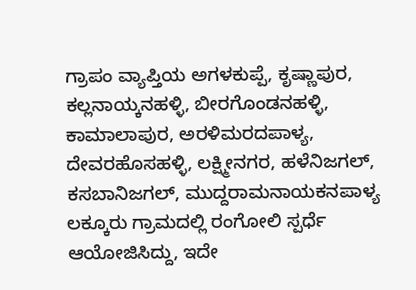ಗ್ರಾಪಂ ವ್ಯಾಪ್ತಿಯ ಅಗಳಕುಪ್ಪೆ, ಕೃಷ್ಣಾಪುರ, ಕಲ್ಲನಾಯ್ಕನಹಳ್ಳಿ, ಬೀರಗೊಂಡನಹಳ್ಳಿ, ಕಾಮಾಲಾಪುರ, ಅರಳಿಮರದಪಾಳ್ಯ, ದೇವರಹೊಸಹಳ್ಳಿ, ಲಕ್ಷ್ಮೀನಗರ, ಹಳೆನಿಜಗಲ್, ಕಸಬಾನಿಜಗಲ್, ಮುದ್ದರಾಮನಾಯಕನಪಾಳ್ಯ ಲಕ್ಕೂರು ಗ್ರಾಮದಲ್ಲಿ ರಂಗೋಲಿ ಸ್ಪರ್ಧೆ ಆಯೋಜಿಸಿದ್ದು, ಇದೇ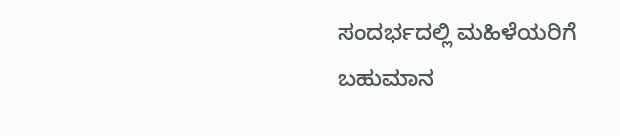ಸಂದರ್ಭದಲ್ಲಿ ಮಹಿಳೆಯರಿಗೆ ಬಹುಮಾನ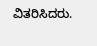ವಿತರಿಸಿದರು.